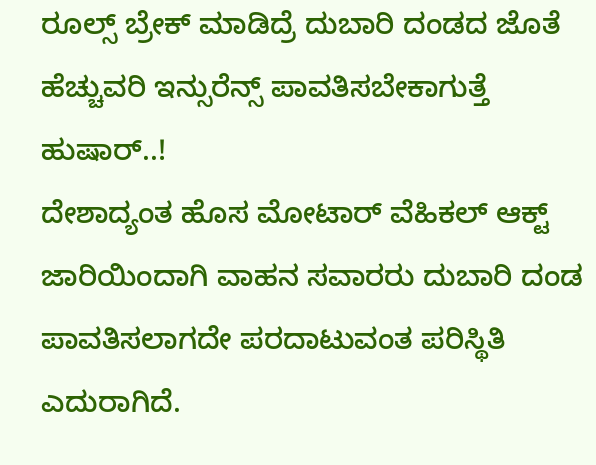ರೂಲ್ಸ್ ಬ್ರೇಕ್ ಮಾಡಿದ್ರೆ ದುಬಾರಿ ದಂಡದ ಜೊತೆ ಹೆಚ್ಚುವರಿ ಇನ್ಸುರೆನ್ಸ್ ಪಾವತಿಸಬೇಕಾಗುತ್ತೆ ಹುಷಾರ್..!
ದೇಶಾದ್ಯಂತ ಹೊಸ ಮೋಟಾರ್ ವೆಹಿಕಲ್ ಆಕ್ಟ್ ಜಾರಿಯಿಂದಾಗಿ ವಾಹನ ಸವಾರರು ದುಬಾರಿ ದಂಡ ಪಾವತಿಸಲಾಗದೇ ಪರದಾಟುವಂತ ಪರಿಸ್ಥಿತಿ ಎದುರಾಗಿದೆ.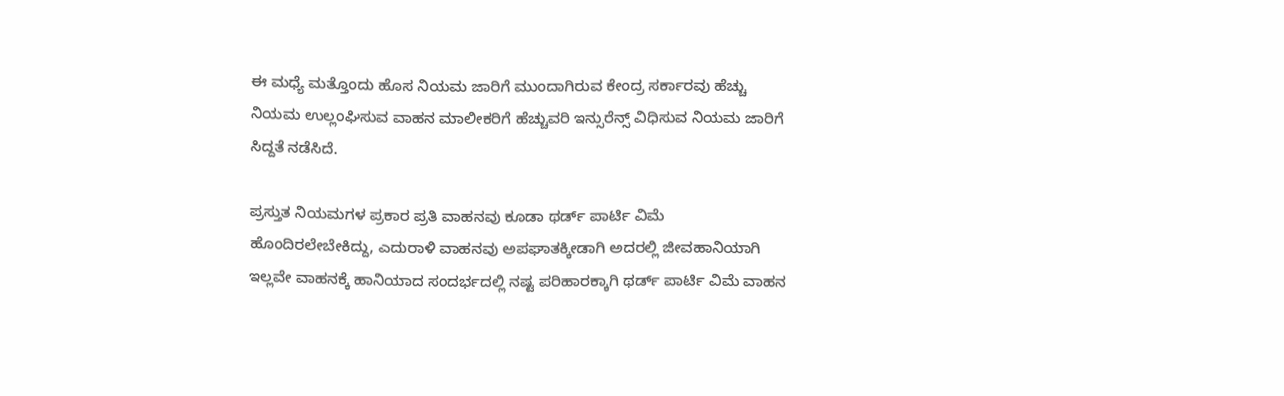ಈ ಮಧ್ಯೆ ಮತ್ತೊಂದು ಹೊಸ ನಿಯಮ ಜಾರಿಗೆ ಮುಂದಾಗಿರುವ ಕೇಂದ್ರ ಸರ್ಕಾರವು ಹೆಚ್ಚು ನಿಯಮ ಉಲ್ಲಂಘಿಸುವ ವಾಹನ ಮಾಲೀಕರಿಗೆ ಹೆಚ್ಚುವರಿ ಇನ್ಸುರೆನ್ಸ್ ವಿಧಿಸುವ ನಿಯಮ ಜಾರಿಗೆ ಸಿದ್ದತೆ ನಡೆಸಿದೆ.

ಪ್ರಸ್ತುತ ನಿಯಮಗಳ ಪ್ರಕಾರ ಪ್ರತಿ ವಾಹನವು ಕೂಡಾ ಥರ್ಡ್ ಪಾರ್ಟಿ ವಿಮೆ ಹೊಂದಿರಲೇಬೇಕಿದ್ದು, ಎದುರಾಳಿ ವಾಹನವು ಅಪಘಾತಕ್ಕೀಡಾಗಿ ಅದರಲ್ಲಿ ಜೀವಹಾನಿಯಾಗಿ ಇಲ್ಲವೇ ವಾಹನಕ್ಕೆ ಹಾನಿಯಾದ ಸಂದರ್ಭದಲ್ಲಿ ನಷ್ಟ ಪರಿಹಾರಕ್ಕಾಗಿ ಥರ್ಡ್ ಪಾರ್ಟಿ ವಿಮೆ ವಾಹನ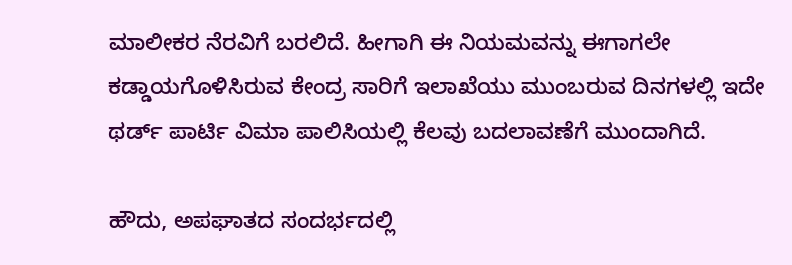ಮಾಲೀಕರ ನೆರವಿಗೆ ಬರಲಿದೆ. ಹೀಗಾಗಿ ಈ ನಿಯಮವನ್ನು ಈಗಾಗಲೇ ಕಡ್ಡಾಯಗೊಳಿಸಿರುವ ಕೇಂದ್ರ ಸಾರಿಗೆ ಇಲಾಖೆಯು ಮುಂಬರುವ ದಿನಗಳಲ್ಲಿ ಇದೇ ಥರ್ಡ್ ಪಾರ್ಟಿ ವಿಮಾ ಪಾಲಿಸಿಯಲ್ಲಿ ಕೆಲವು ಬದಲಾವಣೆಗೆ ಮುಂದಾಗಿದೆ.

ಹೌದು, ಅಪಘಾತದ ಸಂದರ್ಭದಲ್ಲಿ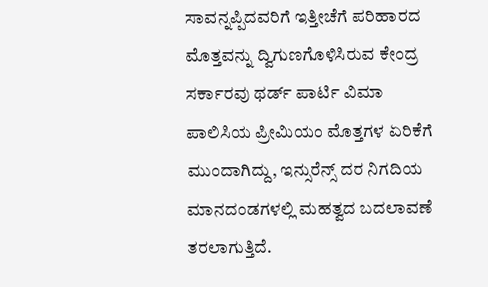ಸಾವನ್ನಪ್ಪಿದವರಿಗೆ ಇತ್ತೀಚೆಗೆ ಪರಿಹಾರದ ಮೊತ್ತವನ್ನು ದ್ವಿಗುಣಗೊಳಿಸಿರುವ ಕೇಂದ್ರ ಸರ್ಕಾರವು ಥರ್ಡ್ ಪಾರ್ಟಿ ವಿಮಾ ಪಾಲಿಸಿಯ ಪ್ರೀಮಿಯಂ ಮೊತ್ತಗಳ ಏರಿಕೆಗೆ ಮುಂದಾಗಿದ್ದು, ಇನ್ಸುರೆನ್ಸ್ ದರ ನಿಗದಿಯ ಮಾನದಂಡಗಳಲ್ಲಿ ಮಹತ್ವದ ಬದಲಾವಣೆ ತರಲಾಗುತ್ತಿದೆ.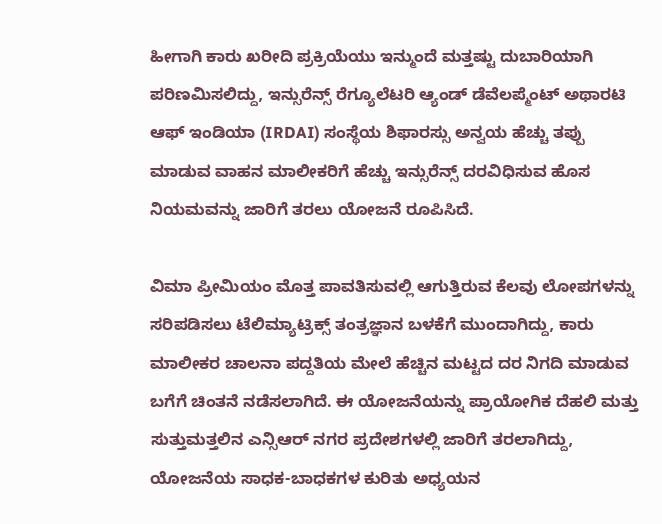ಹೀಗಾಗಿ ಕಾರು ಖರೀದಿ ಪ್ರಕ್ರಿಯೆಯು ಇನ್ಮುಂದೆ ಮತ್ತಷ್ಟು ದುಬಾರಿಯಾಗಿ ಪರಿಣಮಿಸಲಿದ್ದು, ಇನ್ಸುರೆನ್ಸ್ ರೆಗ್ಯೂಲೆಟರಿ ಆ್ಯಂಡ್ ಡೆವೆಲಪ್ಮೆಂಟ್ ಅಥಾರಟಿ ಆಫ್ ಇಂಡಿಯಾ (IRDAI) ಸಂಸ್ಥೆಯ ಶಿಫಾರಸ್ಸು ಅನ್ವಯ ಹೆಚ್ಚು ತಪ್ಪು ಮಾಡುವ ವಾಹನ ಮಾಲೀಕರಿಗೆ ಹೆಚ್ಚು ಇನ್ಸುರೆನ್ಸ್ ದರವಿಧಿಸುವ ಹೊಸ ನಿಯಮವನ್ನು ಜಾರಿಗೆ ತರಲು ಯೋಜನೆ ರೂಪಿಸಿದೆ.

ವಿಮಾ ಪ್ರೀಮಿಯಂ ಮೊತ್ತ ಪಾವತಿಸುವಲ್ಲಿ ಆಗುತ್ತಿರುವ ಕೆಲವು ಲೋಪಗಳನ್ನು ಸರಿಪಡಿಸಲು ಟೆಲಿಮ್ಯಾಟ್ರಿಕ್ಸ್ ತಂತ್ರಜ್ಞಾನ ಬಳಕೆಗೆ ಮುಂದಾಗಿದ್ದು, ಕಾರು ಮಾಲೀಕರ ಚಾಲನಾ ಪದ್ದತಿಯ ಮೇಲೆ ಹೆಚ್ಚಿನ ಮಟ್ಟದ ದರ ನಿಗದಿ ಮಾಡುವ ಬಗೆಗೆ ಚಿಂತನೆ ನಡೆಸಲಾಗಿದೆ. ಈ ಯೋಜನೆಯನ್ನು ಪ್ರಾಯೋಗಿಕ ದೆಹಲಿ ಮತ್ತು ಸುತ್ತುಮತ್ತಲಿನ ಎನ್ಸಿಆರ್ ನಗರ ಪ್ರದೇಶಗಳಲ್ಲಿ ಜಾರಿಗೆ ತರಲಾಗಿದ್ದು, ಯೋಜನೆಯ ಸಾಧಕ-ಬಾಧಕಗಳ ಕುರಿತು ಅಧ್ಯಯನ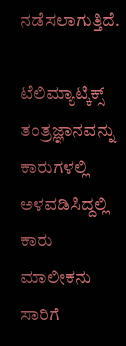ನಡೆಸಲಾಗುತ್ತಿದೆ.

ಟೆಲಿಮ್ಯಾಟ್ಕಿಕ್ಸ್ ತಂತ್ರಜ್ಞಾನವನ್ನು ಕಾರುಗಳಲ್ಲಿ ಅಳವಡಿಸಿದ್ದಲ್ಲಿ ಕಾರು ಮಾಲೀಕನು ಸಾರಿಗೆ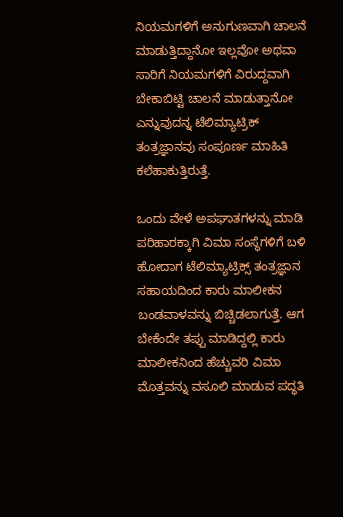ನಿಯಮಗಳಿಗೆ ಅನುಗುಣವಾಗಿ ಚಾಲನೆ ಮಾಡುತ್ತಿದ್ದಾನೋ ಇಲ್ಲವೋ ಅಥವಾ ಸಾರಿಗೆ ನಿಯಮಗಳಿಗೆ ವಿರುದ್ದವಾಗಿ ಬೇಕಾಬಿಟ್ಟಿ ಚಾಲನೆ ಮಾಡುತ್ತಾನೋ ಎನ್ನುವುದನ್ನ ಟೆಲಿಮ್ಯಾಟ್ರಿಕ್ ತಂತ್ರಜ್ಞಾನವು ಸಂಪೂರ್ಣ ಮಾಹಿತಿ ಕಲೆಹಾಕುತ್ತಿರುತ್ತೆ.

ಒಂದು ವೇಳೆ ಅಪಘಾತಗಳನ್ನು ಮಾಡಿ ಪರಿಹಾರಕ್ಕಾಗಿ ವಿಮಾ ಸಂಸ್ಥೆಗಳಿಗೆ ಬಳಿ ಹೋದಾಗ ಟೆಲಿಮ್ಯಾಟ್ರಿಕ್ಸ್ ತಂತ್ರಜ್ಞಾನ ಸಹಾಯದಿಂದ ಕಾರು ಮಾಲೀಕನ ಬಂಡವಾಳವನ್ನು ಬಿಚ್ಚಿಡಲಾಗುತ್ತೆ. ಆಗ ಬೇಕೆಂದೇ ತಪ್ಪು ಮಾಡಿದ್ದಲ್ಲಿ ಕಾರು ಮಾಲೀಕನಿಂದ ಹೆಚ್ಚುವರಿ ವಿಮಾ ಮೊತ್ತವನ್ನು ವಸೂಲಿ ಮಾಡುವ ಪದ್ಧತಿ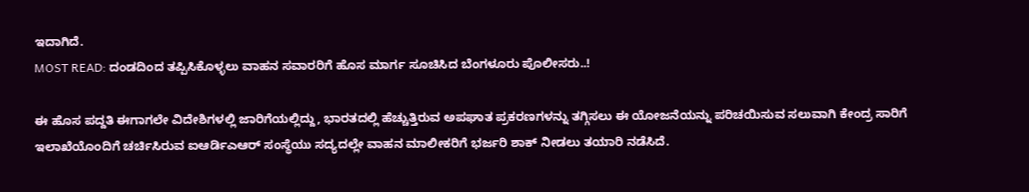ಇದಾಗಿದೆ.
MOST READ: ದಂಡದಿಂದ ತಪ್ಪಿಸಿಕೊಳ್ಳಲು ವಾಹನ ಸವಾರರಿಗೆ ಹೊಸ ಮಾರ್ಗ ಸೂಚಿಸಿದ ಬೆಂಗಳೂರು ಪೊಲೀಸರು..!

ಈ ಹೊಸ ಪದ್ದತಿ ಈಗಾಗಲೇ ವಿದೇಶಿಗಳಲ್ಲಿ ಜಾರಿಗೆಯಲ್ಲಿದ್ದು, ಭಾರತದಲ್ಲಿ ಹೆಚ್ಚುತ್ತಿರುವ ಅಪಘಾತ ಪ್ರಕರಣಗಳನ್ನು ತಗ್ಗಿಸಲು ಈ ಯೋಜನೆಯನ್ನು ಪರಿಚಯಿಸುವ ಸಲುವಾಗಿ ಕೇಂದ್ರ ಸಾರಿಗೆ ಇಲಾಖೆಯೊಂದಿಗೆ ಚರ್ಚಿಸಿರುವ ಐಆರ್ಡಿಎಆರ್ ಸಂಸ್ಥೆಯು ಸದ್ಯದಲ್ಲೇ ವಾಹನ ಮಾಲೀಕರಿಗೆ ಭರ್ಜರಿ ಶಾಕ್ ನೀಡಲು ತಯಾರಿ ನಡೆಸಿದೆ.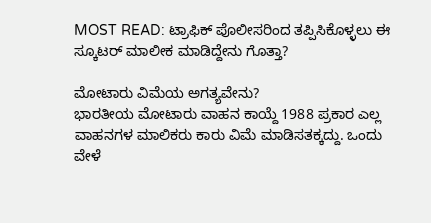MOST READ: ಟ್ರಾಫಿಕ್ ಪೊಲೀಸರಿಂದ ತಪ್ಪಿಸಿಕೊಳ್ಳಲು ಈ ಸ್ಕೂಟರ್ ಮಾಲೀಕ ಮಾಡಿದ್ದೇನು ಗೊತ್ತಾ?

ಮೋಟಾರು ವಿಮೆಯ ಅಗತ್ಯವೇನು?
ಭಾರತೀಯ ಮೋಟಾರು ವಾಹನ ಕಾಯ್ದೆ 1988 ಪ್ರಕಾರ ಎಲ್ಲ ವಾಹನಗಳ ಮಾಲಿಕರು ಕಾರು ವಿಮೆ ಮಾಡಿಸತಕ್ಕದ್ದು. ಒಂದು ವೇಳೆ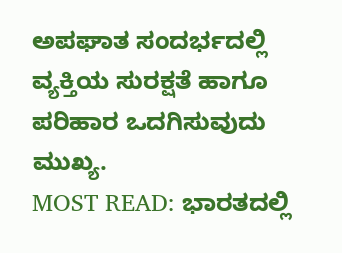ಅಪಘಾತ ಸಂದರ್ಭದಲ್ಲಿ ವ್ಯಕ್ತಿಯ ಸುರಕ್ಷತೆ ಹಾಗೂ ಪರಿಹಾರ ಒದಗಿಸುವುದು ಮುಖ್ಯ.
MOST READ: ಭಾರತದಲ್ಲಿ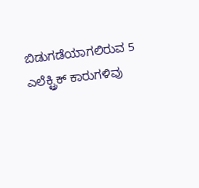ಬಿಡುಗಡೆಯಾಗಲಿರುವ 5 ಎಲೆಕ್ಟ್ರಿಕ್ ಕಾರುಗಳಿವು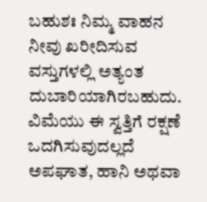ಬಹುಶಃ ನಿಮ್ಮ ವಾಹನ ನೀವು ಖರೀದಿಸುವ ವಸ್ತುಗಳಲ್ಲಿ ಅತ್ಯಂತ ದುಬಾರಿಯಾಗಿರಬಹುದು. ವಿಮೆಯು ಈ ಸ್ವತ್ತಿಗೆ ರಕ್ಷಣೆ ಒದಗಿಸುವುದಲ್ಲದೆ ಅಪಘಾತ, ಹಾನಿ ಅಥವಾ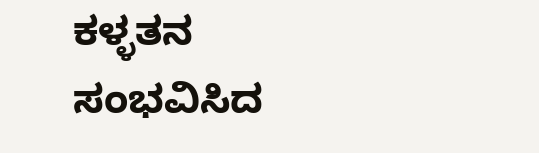ಕಳ್ಳತನ ಸಂಭವಿಸಿದ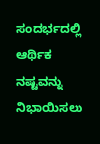ಸಂದರ್ಭದಲ್ಲಿ ಆರ್ಥಿಕ ನಷ್ಟವನ್ನು ನಿಭಾಯಿಸಲು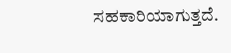ಸಹಕಾರಿಯಾಗುತ್ತದೆ.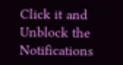Click it and Unblock the Notifications